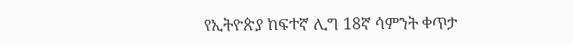የኢትዮጵያ ከፍተኛ ሊግ 18ኛ ሳምንት ቀጥታ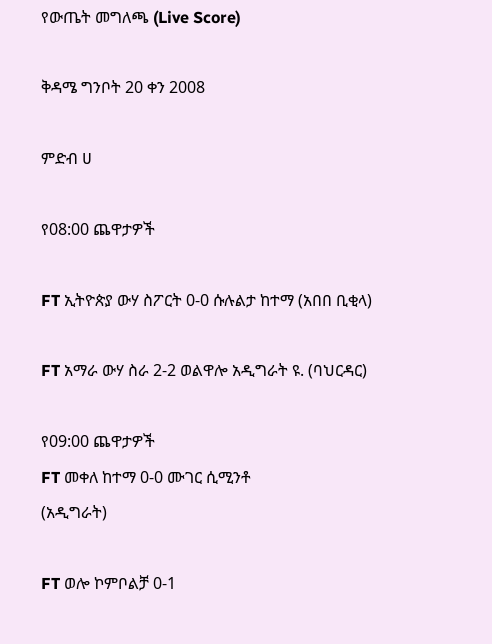የውጤት መግለጫ (Live Score)

ቅዳሜ ግንቦት 20 ቀን 2008

ምድብ ሀ

የ08:00 ጨዋታዎች

FT ኢትዮጵያ ውሃ ስፖርት 0-0 ሱሉልታ ከተማ (አበበ ቢቂላ)

FT አማራ ውሃ ስራ 2-2 ወልዋሎ አዲግራት ዩ. (ባህርዳር)

የ09:00 ጨዋታዎች
FT መቀለ ከተማ 0-0 ሙገር ሲሚንቶ
(አዲግራት)

FT ወሎ ኮምቦልቻ 0-1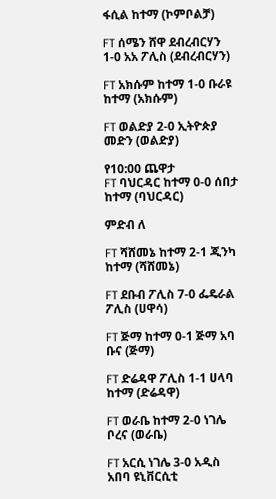ፋሲል ከተማ (ኮምቦልቻ)

FT ሰሜን ሸዋ ደብረብርሃን 1-0 አአ ፖሊስ (ደብረብርሃን)

FT አክሱም ከተማ 1-0 ቡራዩ ከተማ (አክሱም)

FT ወልድያ 2-0 ኢትዮጵያ መድን (ወልድያ)

የ10:00 ጨዋታ
FT ባህርዳር ከተማ 0-0 ሰበታ ከተማ (ባህርዳር)

ምድብ ለ

FT ሻሸመኔ ከተማ 2-1 ጂንካ ከተማ (ሻሸመኔ)

FT ደቡብ ፖሊስ 7-0 ፌዴራል ፖሊስ (ሀዋሳ)

FT ጅማ ከተማ 0-1 ጅማ አባ ቡና (ጅማ)

FT ድሬዳዋ ፖሊስ 1-1 ሀላባ ከተማ (ድሬዳዋ)

FT ወራቤ ከተማ 2-0 ነገሌ ቦረና (ወራቤ)

FT አርሲ ነገሌ 3-0 አዲስ አበባ ዩኒቨርሲቲ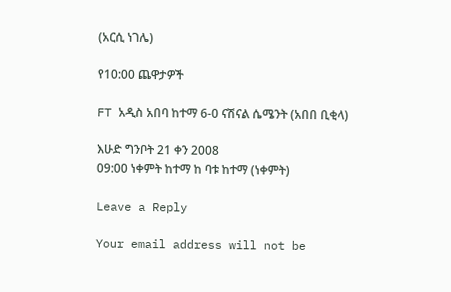(አርሲ ነገሌ)

የ10:00 ጨዋታዎች

FT አዲስ አበባ ከተማ 6-0 ናሽናል ሴሜንት (አበበ ቢቂላ)

እሁድ ግንቦት 21 ቀን 2008
09:00 ነቀምት ከተማ ከ ባቱ ከተማ (ነቀምት)

Leave a Reply

Your email address will not be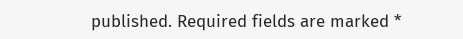published. Required fields are marked *